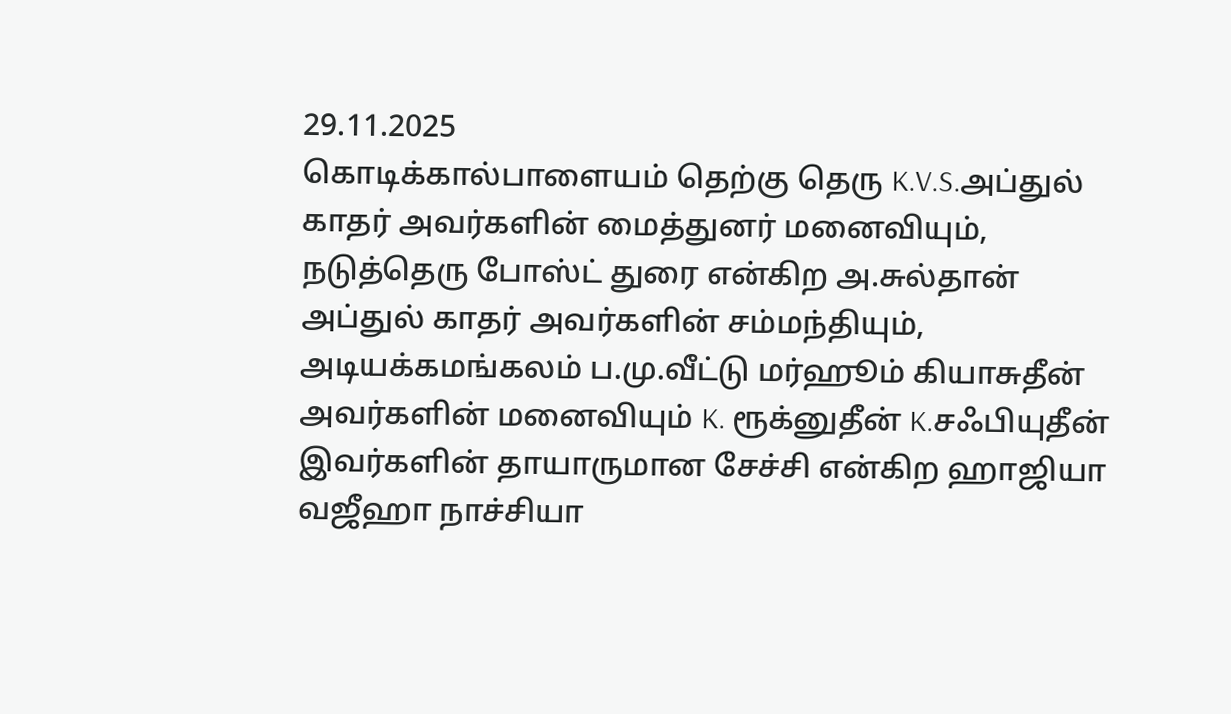29.11.2025
கொடிக்கால்பாளையம் தெற்கு தெரு K.V.S.அப்துல் காதர் அவர்களின் மைத்துனர் மனைவியும், நடுத்தெரு போஸ்ட் துரை என்கிற அ.சுல்தான் அப்துல் காதர் அவர்களின் சம்மந்தியும், அடியக்கமங்கலம் ப.மு.வீட்டு மர்ஹூம் கியாசுதீன் அவர்களின் மனைவியும் K. ரூக்னுதீன் K.சஃபியுதீன் இவர்களின் தாயாருமான சேச்சி என்கிற ஹாஜியா வஜீஹா நாச்சியா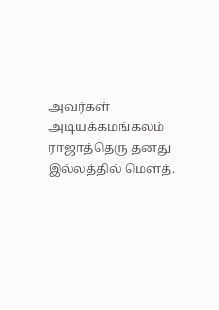அவர்கள் அடியக்கமங்கலம் ராஜாத்தெரு தனது இல்லத்தில் மௌத்.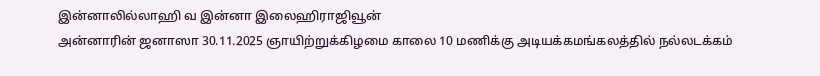இன்னாலில்லாஹி வ இன்னா இலைஹிராஜிவூன்
அன்னாரின் ஜனாஸா 30.11.2025 ஞாயிற்றுக்கிழமை காலை 10 மணிக்கு அடியக்கமங்கலத்தில் நல்லடக்கம்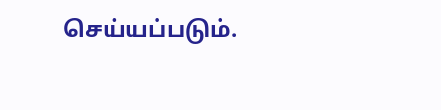செய்யப்படும்.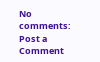No comments:
Post a Comment